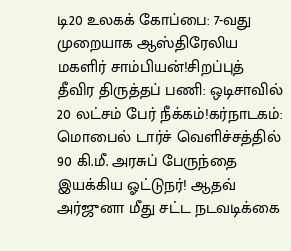டி20 உலகக் கோப்பை: 7-வது முறையாக ஆஸ்திரேலிய மகளிர் சாம்பியன்!சிறப்புத் தீவிர திருத்தப் பணி: ஒடிசாவில் 20 லட்சம் பேர் நீக்கம்!கர்நாடகம்: மொபைல் டார்ச் வெளிச்சத்தில் 90 கி.மீ. அரசுப் பேருந்தை இயக்கிய ஓட்டுநர்! ஆதவ் அர்ஜுனா மீது சட்ட நடவடிக்கை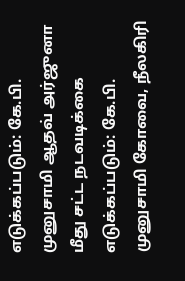எடுக்கப்படும்: கே.பி. முனுசாமி ஆதவ் அர்ஜுனா மீது சட்ட நடவடிக்கை எடுக்கப்படும்: கே.பி. முனுசாமி கோவை, நீலகிரி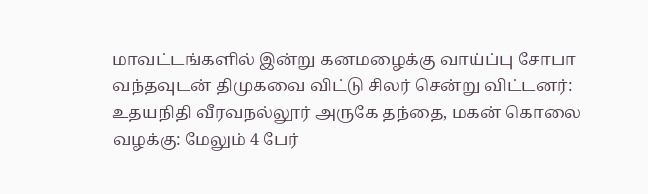மாவட்டங்களில் இன்று கனமழைக்கு வாய்ப்பு சோபா வந்தவுடன் திமுகவை விட்டு சிலர் சென்று விட்டனர்: உதயநிதி வீரவநல்லூர் அருகே தந்தை, மகன் கொலை வழக்கு: மேலும் 4 பேர்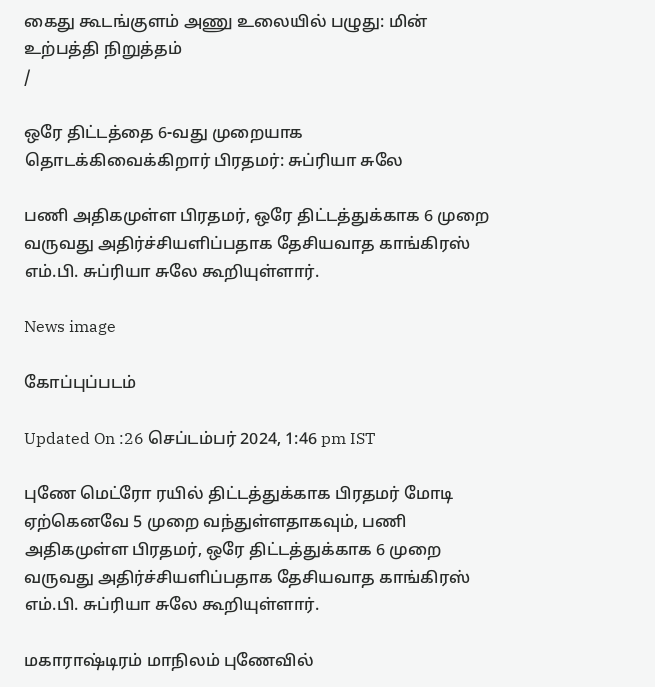கைது கூடங்குளம் அணு உலையில் பழுது: மின் உற்பத்தி நிறுத்தம்
/

ஒரே திட்டத்தை 6-வது முறையாக தொடக்கிவைக்கிறார் பிரதமர்: சுப்ரியா சுலே

பணி அதிகமுள்ள பிரதமர், ஒரே திட்டத்துக்காக 6 முறை வருவது அதிர்ச்சியளிப்பதாக தேசியவாத காங்கிரஸ் எம்.பி. சுப்ரியா சுலே கூறியுள்ளார்.

News image

கோப்புப்படம்

Updated On :26 செப்டம்பர் 2024, 1:46 pm IST

புணே மெட்ரோ ரயில் திட்டத்துக்காக பிரதமர் மோடி ஏற்கெனவே 5 முறை வந்துள்ளதாகவும், பணி அதிகமுள்ள பிரதமர், ஒரே திட்டத்துக்காக 6 முறை வருவது அதிர்ச்சியளிப்பதாக தேசியவாத காங்கிரஸ் எம்.பி. சுப்ரியா சுலே கூறியுள்ளார்.

மகாராஷ்டிரம் மாநிலம் புணேவில்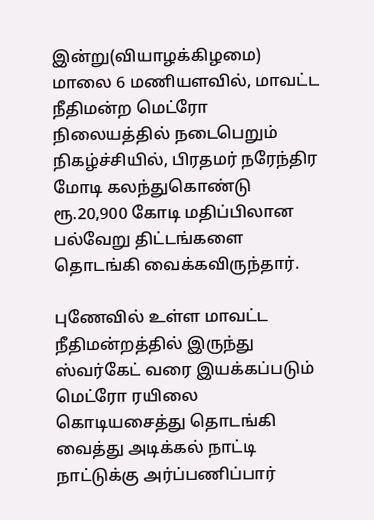இன்று(வியாழக்கிழமை) மாலை 6 மணியளவில், மாவட்ட நீதிமன்ற மெட்ரோ நிலையத்தில் நடைபெறும் நிகழ்ச்சியில், பிரதமர் நரேந்திர மோடி கலந்துகொண்டு ரூ.20,900 கோடி மதிப்பிலான பல்வேறு திட்டங்களை தொடங்கி வைக்கவிருந்தார்.

புணேவில் உள்ள மாவட்ட நீதிமன்றத்தில் இருந்து ஸ்வர்கேட் வரை இயக்கப்படும் மெட்ரோ ரயிலை கொடியசைத்து தொடங்கி வைத்து அடிக்கல் நாட்டி நாட்டுக்கு அர்ப்பணிப்பார்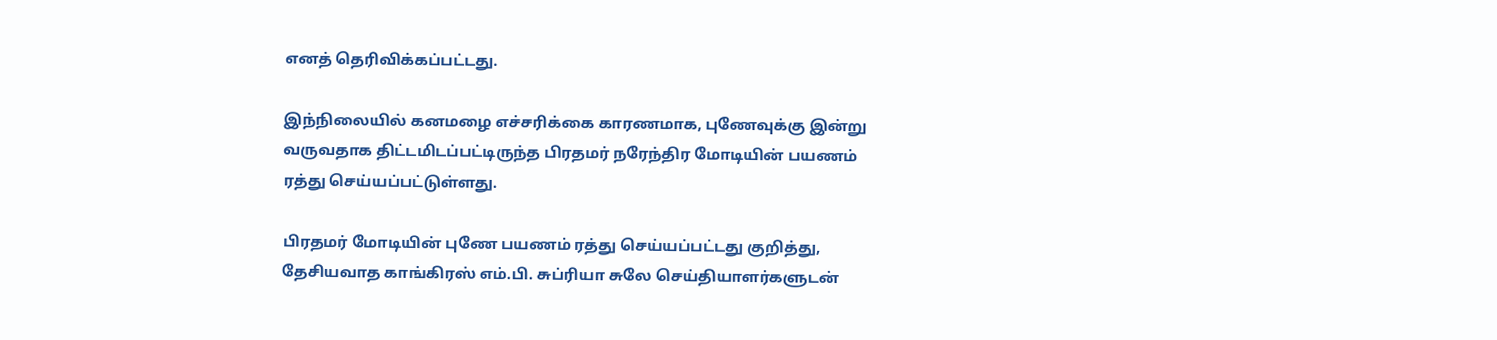எனத் தெரிவிக்கப்பட்டது.

இந்நிலையில் கனமழை எச்சரிக்கை காரணமாக, புணேவுக்கு இன்று வருவதாக திட்டமிடப்பட்டிருந்த பிரதமர் நரேந்திர மோடியின் பயணம் ரத்து செய்யப்பட்டுள்ளது.

பிரதமர் மோடியின் புணே பயணம் ரத்து செய்யப்பட்டது குறித்து, தேசியவாத காங்கிரஸ் எம்.பி. சுப்ரியா சுலே செய்தியாளர்களுடன்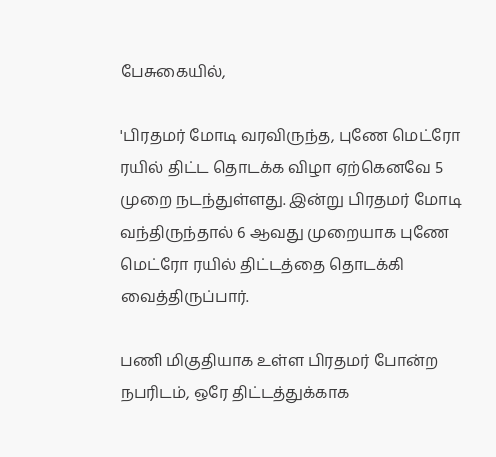பேசுகையில்,

'பிரதமர் மோடி வரவிருந்த, புணே மெட்ரோ ரயில் திட்ட தொடக்க விழா ஏற்கெனவே 5 முறை நடந்துள்ளது. இன்று பிரதமர் மோடி வந்திருந்தால் 6 ஆவது முறையாக புணே மெட்ரோ ரயில் திட்டத்தை தொடக்கி வைத்திருப்பார்.

பணி மிகுதியாக உள்ள பிரதமர் போன்ற நபரிடம், ஒரே திட்டத்துக்காக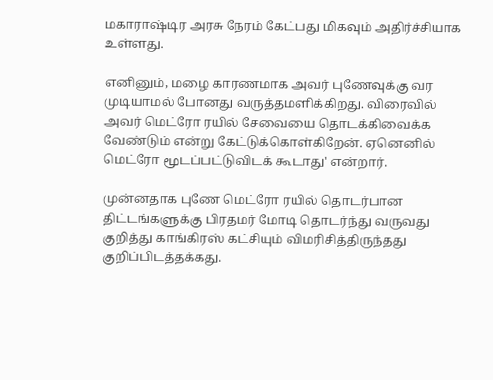மகாராஷ்டிர அரசு நேரம் கேட்பது மிகவும் அதிர்ச்சியாக உள்ளது.

எனினும், மழை காரணமாக அவர் புணேவுக்கு வர முடியாமல் போனது வருத்தமளிக்கிறது. விரைவில் அவர் மெட்ரோ ரயில் சேவையை தொடக்கிவைக்க வேண்டும் என்று கேட்டுக்கொள்கிறேன். ஏனெனில் மெட்ரோ மூடப்பட்டுவிடக் கூடாது' என்றார்.

முன்னதாக புணே மெட்ரோ ரயில் தொடர்பான திட்டங்களுக்கு பிரதமர் மோடி தொடர்ந்து வருவது குறித்து காங்கிரஸ் கட்சியும் விமரிசித்திருந்தது குறிப்பிடத்தக்கது.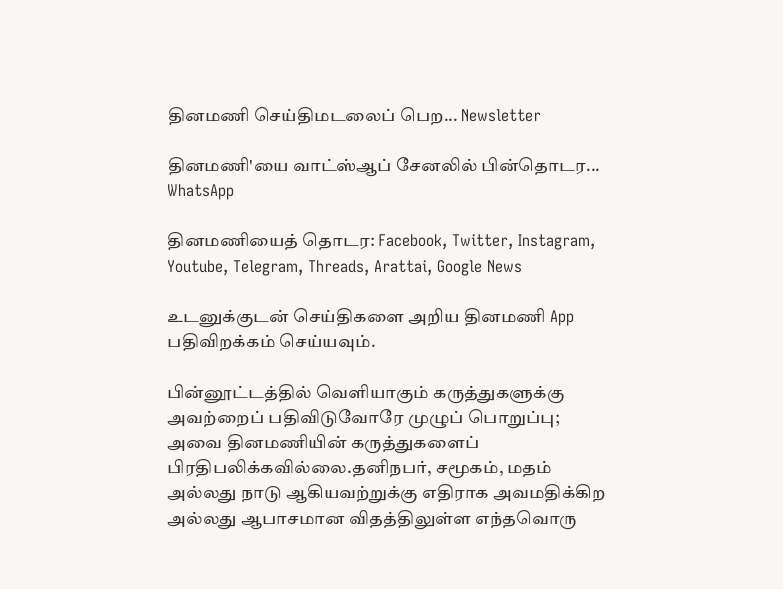தினமணி செய்திமடலைப் பெற... Newsletter

தினமணி'யை வாட்ஸ்ஆப் சேனலில் பின்தொடர... WhatsApp

தினமணியைத் தொடர: Facebook, Twitter, Instagram, Youtube, Telegram, Threads, Arattai, Google News

உடனுக்குடன் செய்திகளை அறிய தினமணி App பதிவிறக்கம் செய்யவும்.

பின்னூட்டத்தில் வெளியாகும் கருத்துகளுக்கு அவற்றைப் பதிவிடுவோரே முழுப் பொறுப்பு; அவை தினமணியின் கருத்துகளைப் பிரதிபலிக்கவில்லை.தனிநபர், சமூகம், மதம் அல்லது நாடு ஆகியவற்றுக்கு எதிராக அவமதிக்கிற அல்லது ஆபாசமான விதத்திலுள்ள எந்தவொரு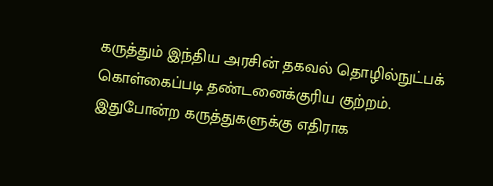கருத்தும் இந்திய அரசின் தகவல் தொழில்நுட்பக் கொள்கைப்படி தண்டனைக்குரிய குற்றம். இதுபோன்ற கருத்துகளுக்கு எதிராக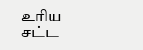உரிய சட்ட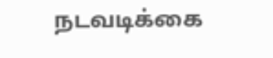நடவடிக்கை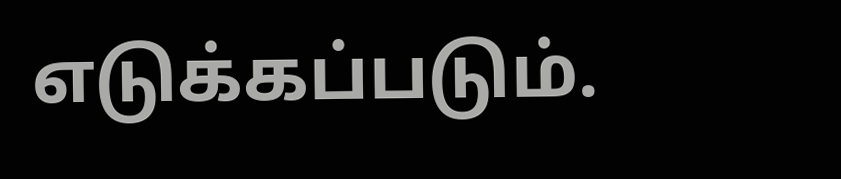எடுக்கப்படும்.